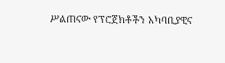ሥልጠናው የፕሮጀክቶችን አካባቢያዊና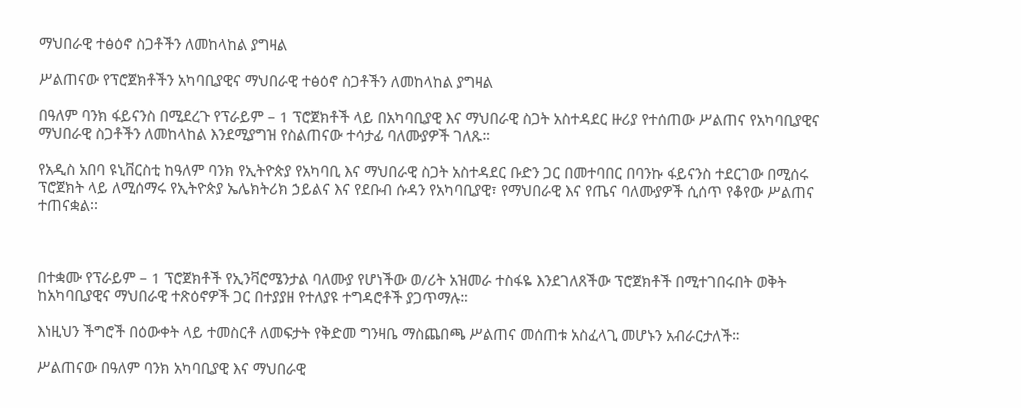ማህበራዊ ተፅዕኖ ስጋቶችን ለመከላከል ያግዛል

ሥልጠናው የፕሮጀክቶችን አካባቢያዊና ማህበራዊ ተፅዕኖ ስጋቶችን ለመከላከል ያግዛል

በዓለም ባንክ ፋይናንስ በሚደረጉ የፕራይም – 1 ፕሮጀክቶች ላይ በአካባቢያዊ እና ማህበራዊ ስጋት አስተዳደር ዙሪያ የተሰጠው ሥልጠና የአካባቢያዊና ማህበራዊ ስጋቶችን ለመከላከል እንደሚያግዝ የስልጠናው ተሳታፊ ባለሙያዎች ገለጹ።

የአዲስ አበባ ዩኒቨርስቲ ከዓለም ባንክ የኢትዮጵያ የአካባቢ እና ማህበራዊ ስጋት አስተዳደር ቡድን ጋር በመተባበር በባንኩ ፋይናንስ ተደርገው በሚሰሩ ፕሮጀክት ላይ ለሚሰማሩ የኢትዮጵያ ኤሌክትሪክ ኃይልና እና የደቡብ ሱዳን የአካባቢያዊ፣ የማህበራዊ እና የጤና ባለሙያዎች ሲሰጥ የቆየው ሥልጠና ተጠናቋል፡፡



በተቋሙ የፕራይም – 1 ፕሮጀክቶች የኢንቫሮሜንታል ባለሙያ የሆነችው ወ/ሪት አዝመራ ተስፋዬ እንደገለጸችው ፕሮጀክቶች በሚተገበሩበት ወቅት ከአካባቢያዊና ማህበራዊ ተጽዕኖዎች ጋር በተያያዘ የተለያዩ ተግዳሮቶች ያጋጥማሉ።

እነዚህን ችግሮች በዕውቀት ላይ ተመስርቶ ለመፍታት የቅድመ ግንዛቤ ማስጨበጫ ሥልጠና መሰጠቱ አስፈላጊ መሆኑን አብራርታለች።

ሥልጠናው በዓለም ባንክ አካባቢያዊ እና ማህበራዊ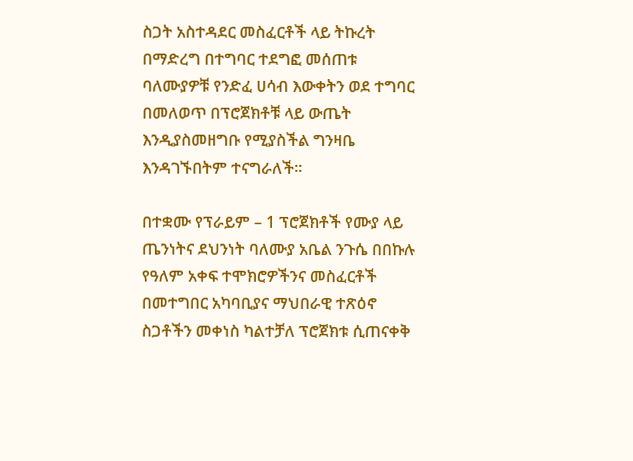ስጋት አስተዳደር መስፈርቶች ላይ ትኩረት በማድረግ በተግባር ተደግፎ መሰጠቱ ባለሙያዎቹ የንድፈ ሀሳብ እውቀትን ወደ ተግባር በመለወጥ በፕሮጀክቶቹ ላይ ውጤት እንዲያስመዘግቡ የሚያስችል ግንዛቤ እንዳገኙበትም ተናግራለች፡፡

በተቋሙ የፕራይም – 1 ፕሮጀክቶች የሙያ ላይ ጤንነትና ደህንነት ባለሙያ አቤል ንጉሴ በበኩሉ የዓለም አቀፍ ተሞክሮዎችንና መስፈርቶች በመተግበር አካባቢያና ማህበራዊ ተጽዕኖ ስጋቶችን መቀነስ ካልተቻለ ፕሮጀክቱ ሲጠናቀቅ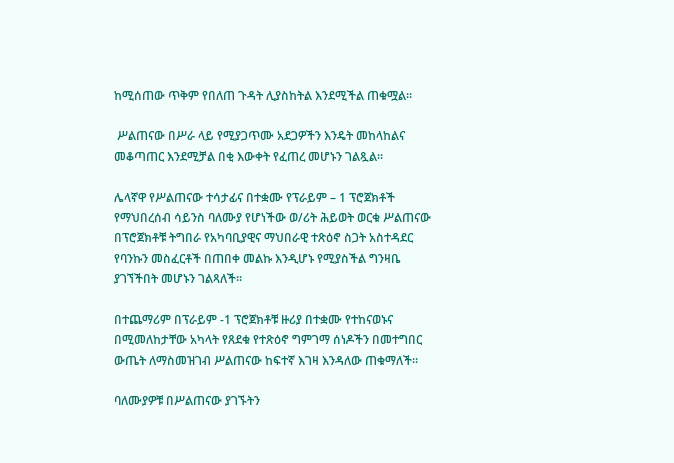ከሚሰጠው ጥቅም የበለጠ ጉዳት ሊያስከትል እንደሚችል ጠቁሟል።

 ሥልጠናው በሥራ ላይ የሚያጋጥሙ አደጋዎችን እንዴት መከላከልና መቆጣጠር እንደሚቻል በቂ እውቀት የፈጠረ መሆኑን ገልጿል፡፡

ሌላኛዋ የሥልጠናው ተሳታፊና በተቋሙ የፕራይም – 1 ፕሮጀክቶች የማህበረሰብ ሳይንስ ባለሙያ የሆነችው ወ/ሪት ሕይወት ወርቁ ሥልጠናው በፕሮጀክቶቹ ትግበራ የአካባቢያዊና ማህበራዊ ተጽዕኖ ስጋት አስተዳደር የባንኩን መስፈርቶች በጠበቀ መልኩ እንዲሆኑ የሚያስችል ግንዛቤ ያገኘችበት መሆኑን ገልጻለች።

በተጨማሪም በፕራይም -1 ፕሮጀክቶቹ ዙሪያ በተቋሙ የተከናወኑና በሚመለከታቸው አካላት የጸደቁ የተጽዕኖ ግምገማ ሰነዶችን በመተግበር ውጤት ለማስመዝገብ ሥልጠናው ከፍተኛ እገዛ እንዳለው ጠቁማለች፡፡

ባለሙያዎቹ በሥልጠናው ያገኙትን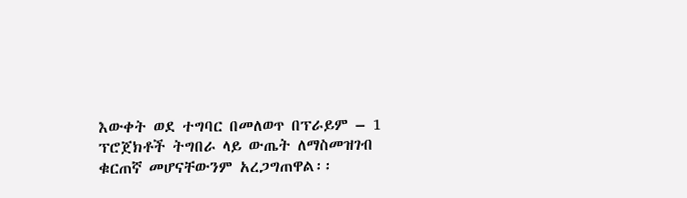እውቀት ወደ ተግባር በመለወጥ በፕራይም – 1 ፕሮጀክቶች ትግበራ ላይ ውጤት ለማስመዝገብ ቁርጠኛ መሆናቸውንም አረጋግጠዋል፡፡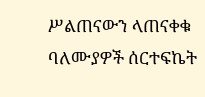ሥልጠናውን ላጠናቀቁ ባለሙያዎች ሰርተፍኬት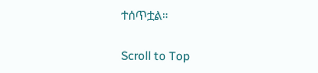ተሰጥቷል።

Scroll to Top